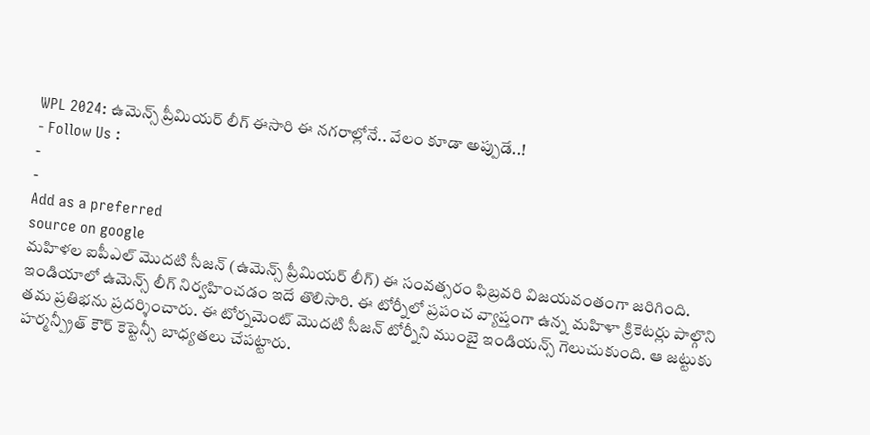WPL 2024: ఉమెన్స్ ప్రీమియర్ లీగ్ ఈసారి ఈ నగరాల్లోనే.. వేలం కూడా అప్పుడే..!
- Follow Us :
-
-
Add as a preferred
source on google
మహిళల ఐపీఎల్ మొదటి సీజన్ (ఉమెన్స్ ప్రీమియర్ లీగ్) ఈ సంవత్సరం ఫిబ్రవరి విజయవంతంగా జరిగింది. ఇండియాలో ఉమెన్స్ లీగ్ నిర్వహించడం ఇదే తొలిసారి. ఈ టోర్నీలో ప్రపంచ వ్యాప్తంగా ఉన్న మహిళా క్రికెటర్లు పాల్గొని తమ ప్రతిభను ప్రదర్శించారు. ఈ టోర్నమెంట్ మొదటి సీజన్ టోర్నీని ముంబై ఇండియన్స్ గెలుచుకుంది. ఆ జట్టుకు హర్మన్ప్రీత్ కౌర్ కెప్టెన్సీ బాధ్యతలు చేపట్టారు.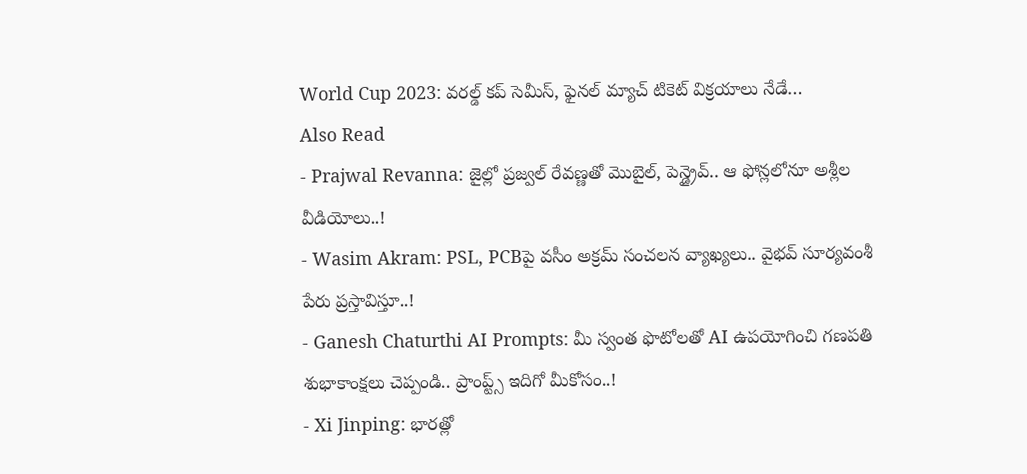World Cup 2023: వరల్డ్ కప్ సెమీస్, ఫైనల్ మ్యాచ్ టికెట్ విక్రయాలు నేడే…
Also Read
- Prajwal Revanna: జైల్లో ప్రజ్వల్ రేవణ్ణతో మొబైల్, పెన్డ్రైవ్.. ఆ ఫోన్లలోనూ అశ్లీల వీడియోలు..!
- Wasim Akram: PSL, PCBపై వసీం అక్రమ్ సంచలన వ్యాఖ్యలు.. వైభవ్ సూర్యవంశీ పేరు ప్రస్తావిస్తూ..!
- Ganesh Chaturthi AI Prompts: మీ స్వంత ఫొటోలతో AI ఉపయోగించి గణపతి శుభాకాంక్షలు చెప్పండి.. ప్రాంప్ట్స్ ఇదిగో మీకోసం..!
- Xi Jinping: భారత్లో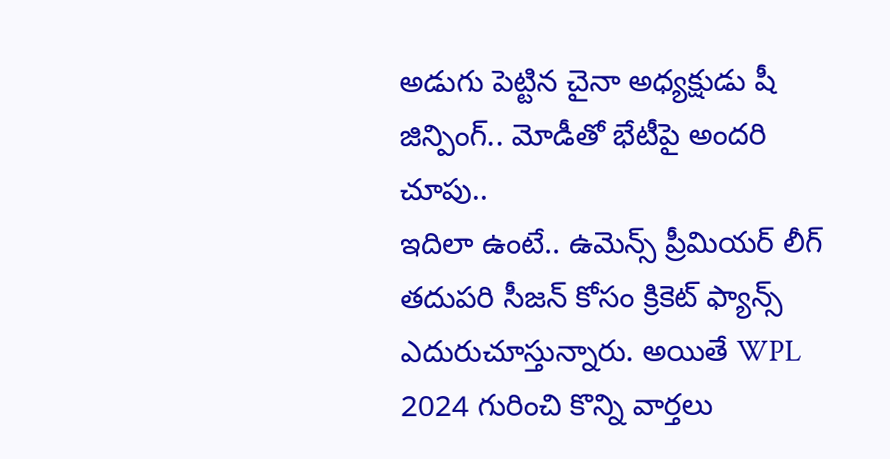అడుగు పెట్టిన చైనా అధ్యక్షుడు షీ జిన్పింగ్.. మోడీతో భేటీపై అందరి చూపు..
ఇదిలా ఉంటే.. ఉమెన్స్ ప్రీమియర్ లీగ్ తదుపరి సీజన్ కోసం క్రికెట్ ఫ్యాన్స్ ఎదురుచూస్తున్నారు. అయితే WPL 2024 గురించి కొన్ని వార్తలు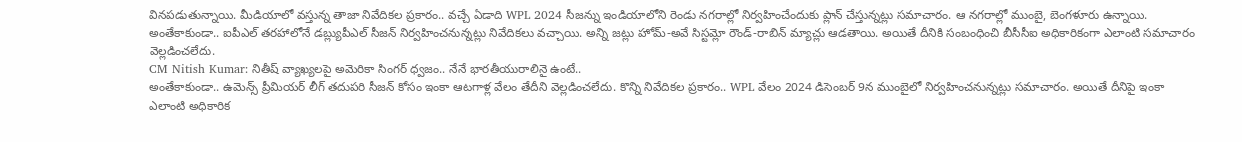వినపడుతున్నాయి. మీడియాలో వస్తున్న తాజా నివేదికల ప్రకారం.. వచ్చే ఏడాది WPL 2024 సీజన్ను ఇండియాలోని రెండు నగరాల్లో నిర్వహించేందుకు ప్లాన్ చేస్తున్నట్లు సమాచారం. ఆ నగరాల్లో ముంబై, బెంగళూరు ఉన్నాయి. అంతేకాకుండా.. ఐపీఎల్ తరహాలోనే డబ్ల్యుపీఎల్ సీజన్ నిర్వహించనున్నట్లు నివేదికలు వచ్చాయి. అన్ని జట్లు హోమ్-అవే సిస్టమ్లో రౌండ్-రాబిన్ మ్యాచ్లు ఆడతాయి. అయితే దీనికి సంబంధించి బీసీసీఐ అధికారికంగా ఎలాంటి సమాచారం వెల్లడించలేదు.
CM Nitish Kumar: నితీష్ వ్యాఖ్యలపై అమెరికా సింగర్ ధ్వజం.. నేనే భారతీయురాలినై ఉంటే..
అంతేకాకుండా.. ఉమెన్స్ ప్రీమియర్ లీగ్ తదుపరి సీజన్ కోసం ఇంకా ఆటగాళ్ల వేలం తేదీని వెల్లడించలేదు. కొన్ని నివేదికల ప్రకారం.. WPL వేలం 2024 డిసెంబర్ 9న ముంబైలో నిర్వహించనున్నట్లు సమాచారం. అయితే దీనిపై ఇంకా ఎలాంటి అధికారిక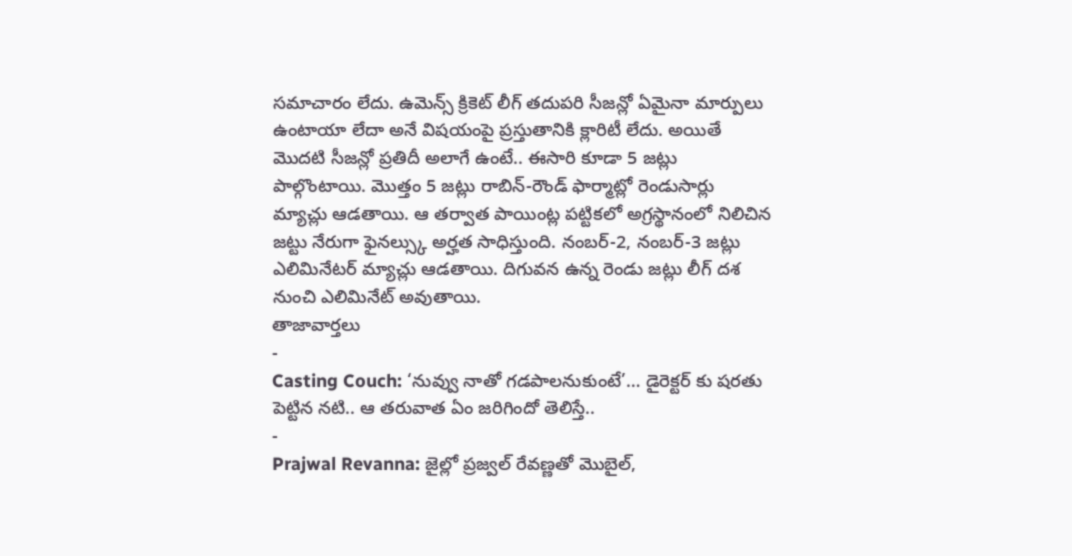సమాచారం లేదు. ఉమెన్స్ క్రికెట్ లీగ్ తదుపరి సీజన్లో ఏమైనా మార్పులు ఉంటాయా లేదా అనే విషయంపై ప్రస్తుతానికి క్లారిటీ లేదు. అయితే మొదటి సీజన్లో ప్రతిదీ అలాగే ఉంటే.. ఈసారి కూడా 5 జట్లు పాల్గొంటాయి. మొత్తం 5 జట్లు రాబిన్-రౌండ్ ఫార్మాట్లో రెండుసార్లు మ్యాచ్లు ఆడతాయి. ఆ తర్వాత పాయింట్ల పట్టికలో అగ్రస్థానంలో నిలిచిన జట్టు నేరుగా ఫైనల్స్కు అర్హత సాధిస్తుంది. నంబర్-2, నంబర్-3 జట్లు ఎలిమినేటర్ మ్యాచ్లు ఆడతాయి. దిగువన ఉన్న రెండు జట్లు లీగ్ దశ నుంచి ఎలిమినేట్ అవుతాయి.
తాజావార్తలు
-
Casting Couch: ‘నువ్వు నాతో గడపాలనుకుంటే’… డైరెక్టర్ కు షరతు పెట్టిన నటి.. ఆ తరువాత ఏం జరిగిందో తెలిస్తే..
-
Prajwal Revanna: జైల్లో ప్రజ్వల్ రేవణ్ణతో మొబైల్,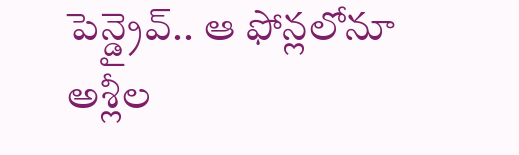పెన్డ్రైవ్.. ఆ ఫోన్లలోనూ అశ్లీల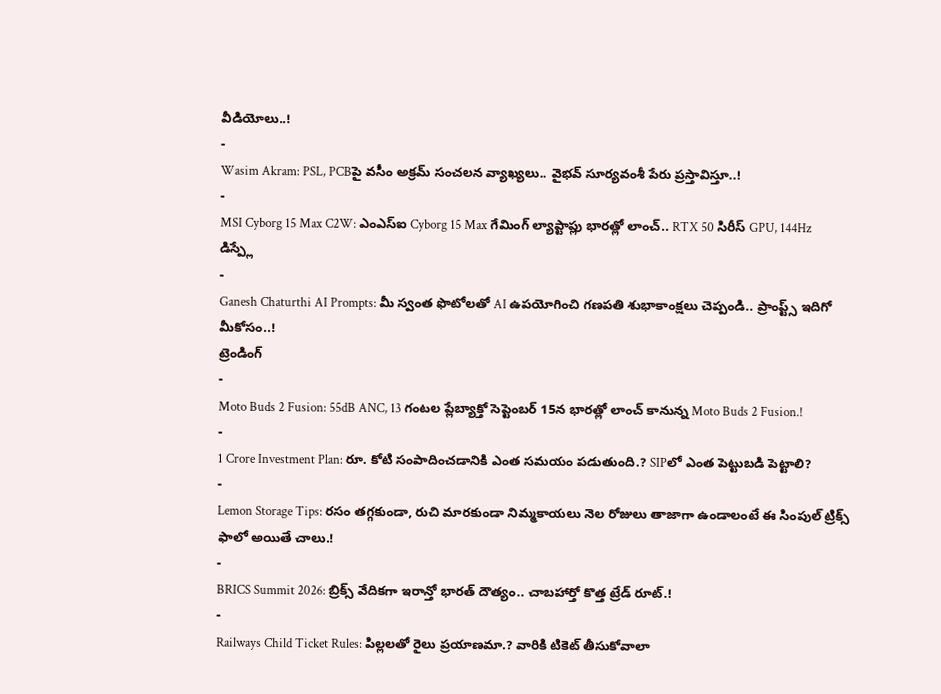వీడియోలు..!
-
Wasim Akram: PSL, PCBపై వసీం అక్రమ్ సంచలన వ్యాఖ్యలు.. వైభవ్ సూర్యవంశీ పేరు ప్రస్తావిస్తూ..!
-
MSI Cyborg 15 Max C2W: ఎంఎస్ఐ Cyborg 15 Max గేమింగ్ ల్యాప్టాప్లు భారత్లో లాంచ్.. RTX 50 సిరీస్ GPU, 144Hz డిస్ప్లే
-
Ganesh Chaturthi AI Prompts: మీ స్వంత ఫొటోలతో AI ఉపయోగించి గణపతి శుభాకాంక్షలు చెప్పండి.. ప్రాంప్ట్స్ ఇదిగో మీకోసం..!
ట్రెండింగ్
-
Moto Buds 2 Fusion: 55dB ANC, 13 గంటల ప్లేబ్యాక్తో సెప్టెంబర్ 15న భారత్లో లాంచ్ కానున్న Moto Buds 2 Fusion.!
-
1 Crore Investment Plan: రూ. కోటి సంపాదించడానికి ఎంత సమయం పడుతుంది.? SIPలో ఎంత పెట్టుబడి పెట్టాలి?
-
Lemon Storage Tips: రసం తగ్గకుండా, రుచి మారకుండా నిమ్మకాయలు నెల రోజులు తాజాగా ఉండాలంటే ఈ సింపుల్ ట్రిక్స్ ఫాలో అయితే చాలు.!
-
BRICS Summit 2026: బ్రిక్స్ వేదికగా ఇరాన్తో భారత్ దౌత్యం.. చాబహార్తో కొత్త ట్రేడ్ రూట్.!
-
Railways Child Ticket Rules: పిల్లలతో రైలు ప్రయాణమా.? వారికి టికెట్ తీసుకోవాలా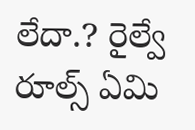లేదా.? రైల్వే రూల్స్ ఏమి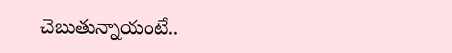చెబుతున్నాయంటే..